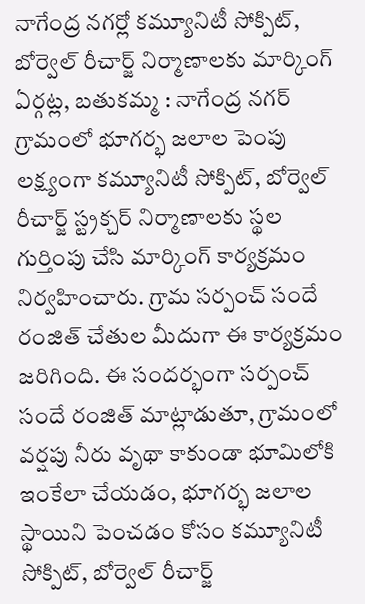నాగేంద్ర నగర్లో కమ్యూనిటీ సోక్పిట్, బోర్వెల్ రీచార్జ్ నిర్మాణాలకు మార్కింగ్
ఏర్గట్ల, బతుకమ్మ : నాగేంద్ర నగర్ గ్రామంలో భూగర్భ జలాల పెంపు లక్ష్యంగా కమ్యూనిటీ సోక్పిట్, బోర్వెల్ రీచార్జ్ స్ట్రక్చర్ నిర్మాణాలకు స్థల గుర్తింపు చేసి మార్కింగ్ కార్యక్రమం నిర్వహించారు. గ్రామ సర్పంచ్ సందే రంజిత్ చేతుల మీదుగా ఈ కార్యక్రమం జరిగింది. ఈ సందర్భంగా సర్పంచ్ సందే రంజిత్ మాట్లాడుతూ, గ్రామంలో వర్షపు నీరు వృథా కాకుండా భూమిలోకి ఇంకేలా చేయడం, భూగర్భ జలాల స్థాయిని పెంచడం కోసం కమ్యూనిటీ సోక్పిట్, బోర్వెల్ రీచార్జ్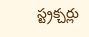స్ట్రక్చర్లు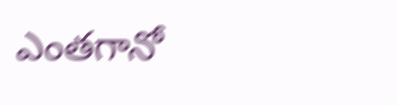ఎంతగానో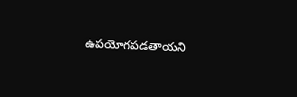ఉపయోగపడతాయని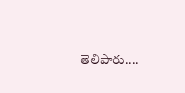తెలిపారు....